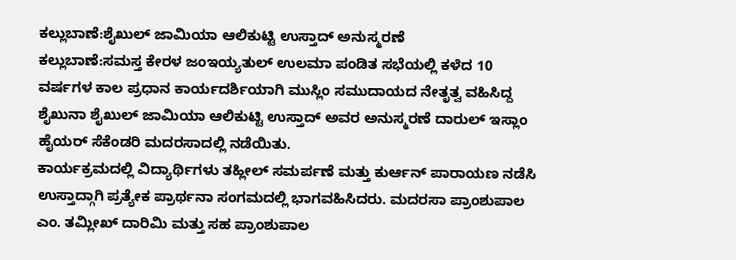ಕಲ್ಲುಬಾಣೆ:ಶೈಖುಲ್ ಜಾಮಿಯಾ ಆಲಿಕುಟ್ಟಿ ಉಸ್ತಾದ್ ಅನುಸ್ಮರಣೆ
ಕಲ್ಲುಬಾಣೆ:ಸಮಸ್ತ ಕೇರಳ ಜಂಇಯ್ಯತುಲ್ ಉಲಮಾ ಪಂಡಿತ ಸಭೆಯಲ್ಲಿ ಕಳೆದ 10 ವರ್ಷಗಳ ಕಾಲ ಪ್ರಧಾನ ಕಾರ್ಯದರ್ಶಿಯಾಗಿ ಮುಸ್ಲಿಂ ಸಮುದಾಯದ ನೇತೃತ್ವ ವಹಿಸಿದ್ದ ಶೈಖುನಾ ಶೈಖುಲ್ ಜಾಮಿಯಾ ಆಲಿಕುಟ್ಟಿ ಉಸ್ತಾದ್ ಅವರ ಅನುಸ್ಮರಣೆ ದಾರುಲ್ ಇಸ್ಲಾಂ ಹೈಯರ್ ಸೆಕೆಂಡರಿ ಮದರಸಾದಲ್ಲಿ ನಡೆಯಿತು.
ಕಾರ್ಯಕ್ರಮದಲ್ಲಿ ವಿದ್ಯಾರ್ಥಿಗಳು ತಹ್ಲೀಲ್ ಸಮರ್ಪಣೆ ಮತ್ತು ಕುರ್ಆನ್ ಪಾರಾಯಣ ನಡೆಸಿ ಉಸ್ತಾದ್ಗಾಗಿ ಪ್ರತ್ಯೇಕ ಪ್ರಾರ್ಥನಾ ಸಂಗಮದಲ್ಲಿ ಭಾಗವಹಿಸಿದರು. ಮದರಸಾ ಪ್ರಾಂಶುಪಾಲ ಎಂ. ತಮ್ಲೀಖ್ ದಾರಿಮಿ ಮತ್ತು ಸಹ ಪ್ರಾಂಶುಪಾಲ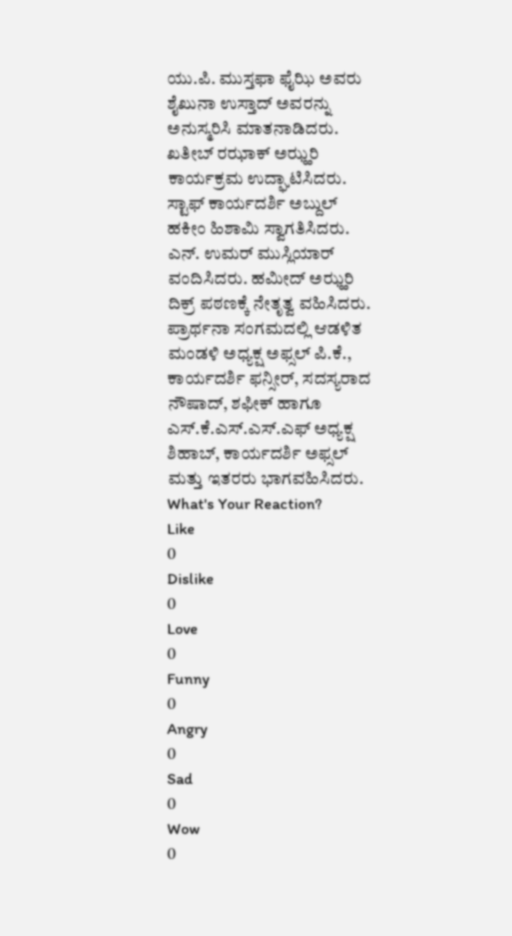ಯು.ಪಿ. ಮುಸ್ತಫಾ ಫೈಝಿ ಅವರು ಶೈಖುನಾ ಉಸ್ತಾದ್ ಅವರನ್ನು ಅನುಸ್ಮರಿಸಿ ಮಾತನಾಡಿದರು. ಖತೀಬ್ ರಝಾಕ್ ಅಝ್ಹರಿ ಕಾರ್ಯಕ್ರಮ ಉದ್ಘಾಟಿಸಿದರು.
ಸ್ಟಾಫ್ ಕಾರ್ಯದರ್ಶಿ ಅಬ್ದುಲ್ ಹಕೀಂ ಹಿಶಾಮಿ ಸ್ವಾಗತಿಸಿದರು. ಎನ್. ಉಮರ್ ಮುಸ್ಲಿಯಾರ್ ವಂದಿಸಿದರು. ಹಮೀದ್ ಅಝ್ಹರಿ ದಿಕ್ರ್ ಪಠಣಕ್ಕೆ ನೇತೃತ್ವ ವಹಿಸಿದರು. ಪ್ರಾರ್ಥನಾ ಸಂಗಮದಲ್ಲಿ ಆಡಳಿತ ಮಂಡಳಿ ಅಧ್ಯಕ್ಷ ಅಫ್ಸಲ್ ಪಿ.ಕೆ., ಕಾರ್ಯದರ್ಶಿ ಫನ್ಸೀರ್, ಸದಸ್ಯರಾದ ನೌಷಾದ್, ಶಫೀಕ್ ಹಾಗೂ ಎಸ್.ಕೆ.ಎಸ್.ಎಸ್.ಎಫ್ ಅಧ್ಯಕ್ಷ ಶಿಹಾಬ್, ಕಾರ್ಯದರ್ಶಿ ಅಫ್ಸಲ್ ಮತ್ತು ಇತರರು ಭಾಗವಹಿಸಿದರು.
What's Your Reaction?
Like
0
Dislike
0
Love
0
Funny
0
Angry
0
Sad
0
Wow
0